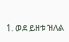1. ወደ ይዘቱ ዝለል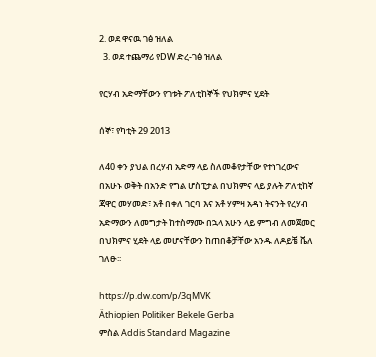2. ወደ ዋናዉ ገፅ ዝለል
  3. ወደ ተጨማሪ የDW ድረ-ገፅ ዝለል

የርሃብ አድማቸውን የገቱት ፖለቲከኞች የህክምና ሂደት

ሰኞ፣ የካቲት 29 2013

ለ40 ቀን ያህል በረሃብ አድማ ላይ ስለመቆየታቸው የተነገረውና በአሁኑ ወቅት በአንድ የግል ሆስፒታል በህክምና ላይ ያሉት ፖለቲከኛ ጃዋር መሃመድ፣ አቶ በቀለ ገርባ እና አቶ ሃምዛ አዳነ ትናንት የረሃብ አድማውን ለመግታት ከተስማሙ በኋላ አሁን ላይ ምግብ ለመጀመር በህክምና ሂደት ላይ መሆናቸውን ከጠበቆቻቸው አንዱ ለዶይቼ ቬለ ገለፁ፡፡

https://p.dw.com/p/3qMVK
Äthiopien Politiker Bekele Gerba
ምስል Addis Standard Magazine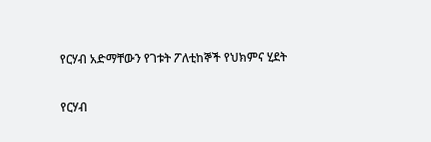የርሃብ አድማቸውን የገቱት ፖለቲከኞች የህክምና ሂደት

የርሃብ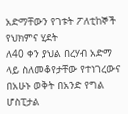አድማቸውን የገቱት ፖለቲከኞች የህክምና ሂደት
ለ40 ቀን ያህል በረሃብ አድማ ላይ ስለመቆየታቸው የተነገረውና በአሁኑ ወቅት በአንድ የግል ሆስፒታል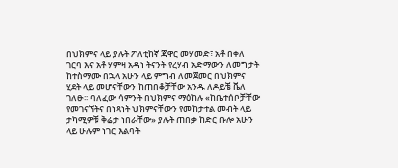በህክምና ላይ ያሉት ፖለቲከኛ ጃዋር መሃመድ፣ አቶ በቀለ ገርባ እና አቶ ሃምዛ አዳነ ትናንት የረሃብ አድማውን ለመግታት ከተስማሙ በኋላ አሁን ላይ ምግብ ለመጀመር በህክምና ሂደት ላይ መሆናቸውን ከጠበቆቻቸው አንዱ ለዶይቼ ቬለ ገለፁ፡፡ ባለፈው ሳምንት በህክምና ማዕከሉ «ከቤተሰቦቻቸው የመገናኘትና በነጻነት ህክምናቸውን የመከታተል መብት ላይ ታካሚዎቹ ቅሬታ ነበራቸው» ያሉት ጠበቃ ከድር ቡሎ አሁን ላይ ሁሉም ነገር እልባት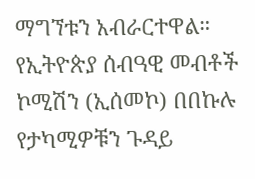ማግኘቱን አብራርተዋል። የኢትዮጵያ ሰብዓዊ መብቶች ኮሚሽን (ኢሰመኮ) በበኩሉ የታካሚዎቹን ጉዳይ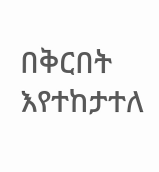በቅርበት እየተከታተለ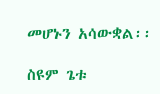መሆኑን አሳውቋል፡፡

ስዩም ጌቱ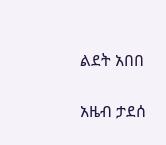ልደት አበበ

አዜብ ታደሰ